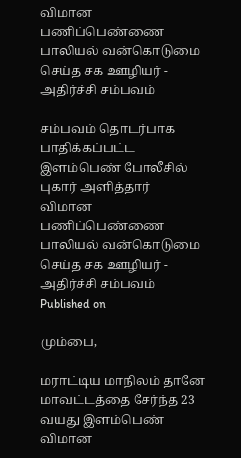விமான பணிப்பெண்ணை பாலியல் வன்கொடுமை செய்த சக ஊழியர் - அதிர்ச்சி சம்பவம்

சம்பவம் தொடர்பாக பாதிக்கப்பட்ட இளம்பெண் போலீசில் புகார் அளித்தார்
விமான பணிப்பெண்ணை பாலியல் வன்கொடுமை செய்த சக ஊழியர் - அதிர்ச்சி சம்பவம்
Published on

மும்பை,

மராட்டிய மாநிலம் தானே மாவட்டத்தை சேர்ந்த 23 வயது இளம்பெண் விமான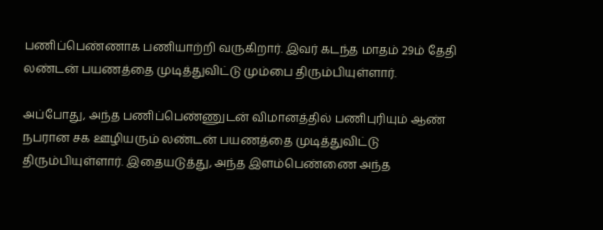பணிப்பெண்ணாக பணியாற்றி வருகிறார். இவர் கடந்த மாதம் 29ம் தேதி லண்டன் பயணத்தை முடித்துவிட்டு மும்பை திரும்பியுள்ளார்.

அப்போது, அந்த பணிப்பெண்ணுடன் விமானத்தில் பணிபுரியும் ஆண் நபரான சக ஊழியரும் லண்டன் பயணத்தை முடித்துவிட்டு திரும்பியுள்ளார். இதையடுத்து, அந்த இளம்பெண்ணை அந்த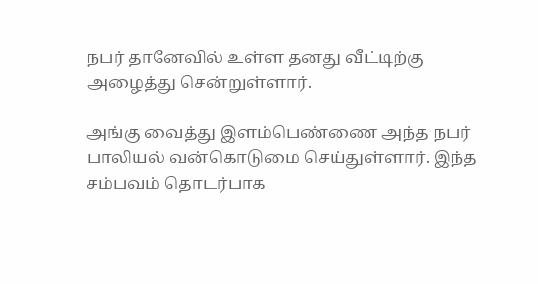நபர் தானேவில் உள்ள தனது வீட்டிற்கு அழைத்து சென்றுள்ளார்.

அங்கு வைத்து இளம்பெண்ணை அந்த நபர் பாலியல் வன்கொடுமை செய்துள்ளார். இந்த சம்பவம் தொடர்பாக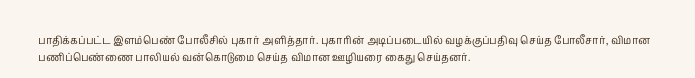பாதிக்கப்பட்ட இளம்பெண் போலீசில் புகார் அளித்தார். புகாரின் அடிப்படையில் வழக்குப்பதிவு செய்த போலீசார், விமான பணிப்பெண்ணை பாலியல் வன்கொடுமை செய்த விமான ஊழியரை கைது செய்தனர்.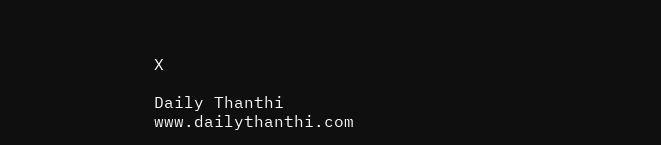X

Daily Thanthi
www.dailythanthi.com